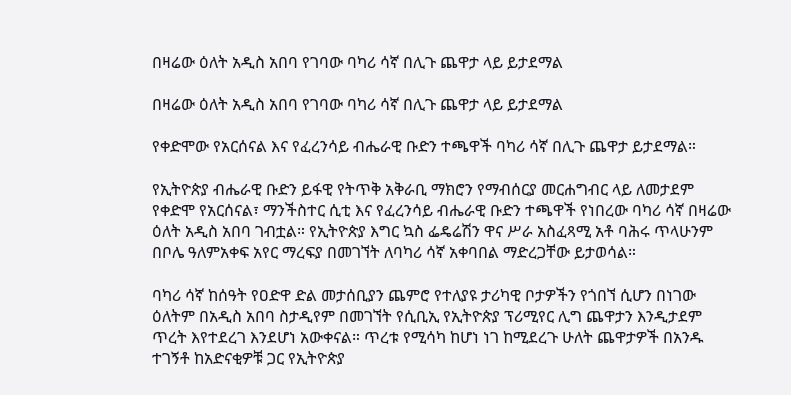በዛሬው ዕለት አዲስ አበባ የገባው ባካሪ ሳኛ በሊጉ ጨዋታ ላይ ይታደማል

በዛሬው ዕለት አዲስ አበባ የገባው ባካሪ ሳኛ በሊጉ ጨዋታ ላይ ይታደማል

የቀድሞው የአርሰናል እና የፈረንሳይ ብሔራዊ ቡድን ተጫዋች ባካሪ ሳኛ በሊጉ ጨዋታ ይታደማል።

የኢትዮጵያ ብሔራዊ ቡድን ይፋዊ የትጥቅ አቅራቢ ማክሮን የማብሰርያ መርሐግብር ላይ ለመታደም የቀድሞ የአርሰናል፣ ማንችስተር ሲቲ እና የፈረንሳይ ብሔራዊ ቡድን ተጫዋች የነበረው ባካሪ ሳኛ በዛሬው ዕለት አዲስ አበባ ገብቷል። የኢትዮጵያ እግር ኳስ ፌዴሬሽን ዋና ሥራ አስፈጻሚ አቶ ባሕሩ ጥላሁንም በቦሌ ዓለምአቀፍ አየር ማረፍያ በመገኘት ለባካሪ ሳኛ አቀባበል ማድረጋቸው ይታወሳል።

ባካሪ ሳኛ ከሰዓት የዐድዋ ድል መታሰቢያን ጨምሮ የተለያዩ ታሪካዊ ቦታዎችን የጎበኘ ሲሆን በነገው ዕለትም በአዲስ አበባ ስታዲየም በመገኘት የሲቢኢ የኢትዮጵያ ፕሪሚየር ሊግ ጨዋታን እንዲታደም ጥረት እየተደረገ እንደሆነ አውቀናል። ጥረቱ የሚሳካ ከሆነ ነገ ከሚደረጉ ሁለት ጨዋታዎች በአንዱ ተገኝቶ ከአድናቂዎቹ ጋር የኢትዮጵያ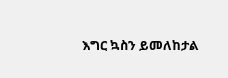እግር ኳስን ይመለከታል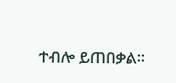ተብሎ ይጠበቃል።